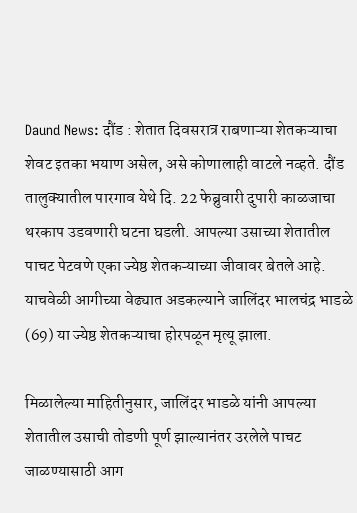Daund News: दौंड : शेतात दिवसरात्र राबणाऱ्या शेतकऱ्याचा शेवट इतका भयाण असेल, असे कोणालाही वाटले नव्हते. दौंड तालुक्यातील पारगाव येथे दि. 22 फेब्रुवारी दुपारी काळजाचा थरकाप उडवणारी घटना घडली. आपल्या उसाच्या शेतातील पाचट पेटवणे एका ज्येष्ठ शेतकऱ्याच्या जीवावर बेतले आहे. याचवेळी आगीच्या वेढ्यात अडकल्याने जालिंदर भालचंद्र भाडळे (69) या ज्येष्ठ शेतकऱ्याचा होरपळून मृत्यू झाला.

मिळालेल्या माहितीनुसार, जालिंदर भाडळे यांनी आपल्या शेतातील उसाची तोडणी पूर्ण झाल्यानंतर उरलेले पाचट जाळण्यासाठी आग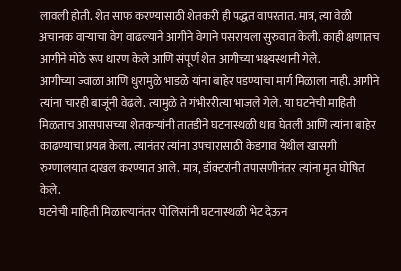लावली होती. शेत साफ करण्यासाठी शेतकरी ही पद्धत वापरतात. मात्र, त्या वेळी अचानक वाऱ्याचा वेग वाढल्याने आगीने वेगाने पसरायला सुरुवात केली. काही क्षणातच आगीने मोठे रूप धारण केले आणि संपूर्ण शेत आगीच्या भक्ष्यस्थानी गेले.
आगीच्या ज्वाळा आणि धुरामुळे भाडळे यांना बाहेर पडण्याचा मार्ग मिळाला नाही. आगीने त्यांना चारही बाजूंनी वेढले. त्यामुळे ते गंभीररीत्या भाजले गेले. या घटनेची माहिती मिळताच आसपासच्या शेतकऱ्यांनी तातडीने घटनास्थळी धाव घेतली आणि त्यांना बाहेर काढण्याचा प्रयत्न केला. त्यानंतर त्यांना उपचारासाठी केडगाव येथील खासगी रुग्णालयात दाखल करण्यात आले. मात्र, डॉक्टरांनी तपासणीनंतर त्यांना मृत घोषित केले.
घटनेची माहिती मिळाल्यानंतर पोलिसांनी घटनास्थळी भेट देऊन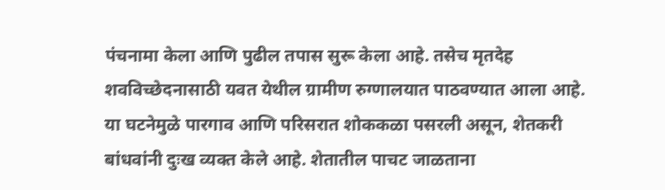पंचनामा केला आणि पुढील तपास सुरू केला आहे. तसेच मृतदेह शवविच्छेदनासाठी यवत येथील ग्रामीण रुग्णालयात पाठवण्यात आला आहे.
या घटनेमुळे पारगाव आणि परिसरात शोककळा पसरली असून, शेतकरी बांधवांनी दुःख व्यक्त केले आहे. शेतातील पाचट जाळताना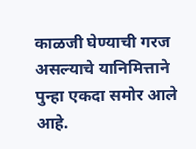काळजी घेण्याची गरज असल्याचे यानिमित्ताने पुन्हा एकदा समोर आले आहे.